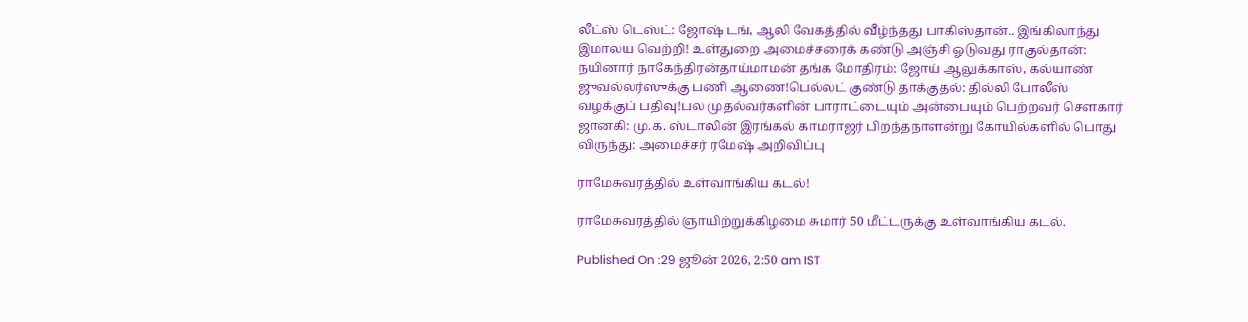லீட்ஸ் டெஸ்ட்: ஜோஷ் டங், ஆலி வேகத்தில் வீழ்ந்தது பாகிஸ்தான்.. இங்கிலாந்து இமாலய வெற்றி! உள்துறை அமைச்சரைக் கண்டு அஞ்சி ஓடுவது ராகுல்தான்: நயினார் நாகேந்திரன்தாய்மாமன் தங்க மோதிரம்: ஜோய் ஆலுக்காஸ், கல்யாண் ஜுவல்லர்ஸுக்கு பணி ஆணை!பெல்லட் குண்டு தாக்குதல்: தில்லி போலீஸ் வழக்குப் பதிவு!பல முதல்வர்களின் பாராட்டையும் அன்பையும் பெற்றவர் சௌகார் ஜானகி: மு.க. ஸ்டாலின் இரங்கல் காமராஜர் பிறந்தநாளன்று கோயில்களில் பொது விருந்து: அமைச்சர் ரமேஷ் அறிவிப்பு

ராமேசுவரத்தில் உள்வாங்கிய கடல்!

ராமேசுவரத்தில் ஞாயிற்றுக்கிழமை சுமார் 50 மீட்டருக்கு உள்வாங்கிய கடல்.

Published On :29 ஜூன் 2026, 2:50 am IST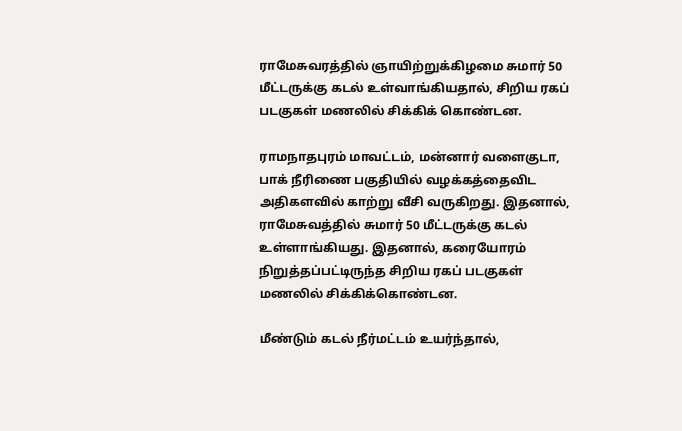ராமேசுவரத்தில் ஞாயிற்றுக்கிழமை சுமார் 50 மீட்டருக்கு கடல் உள்வாங்கியதால், சிறிய ரகப் படகுகள் மணலில் சிக்கிக் கொண்டன.

ராமநாதபுரம் மாவட்டம், மன்னார் வளைகுடா, பாக் நீரிணை பகுதியில் வழக்கத்தைவிட அதிகளவில் காற்று வீசி வருகிறது. இதனால், ராமேசுவத்தில் சுமார் 50 மீட்டருக்கு கடல் உள்ளாங்கியது. இதனால், கரையோரம் நிறுத்தப்பட்டிருந்த சிறிய ரகப் படகுகள் மணலில் சிக்கிக்கொண்டன.

மீண்டும் கடல் நீர்மட்டம் உயர்ந்தால்,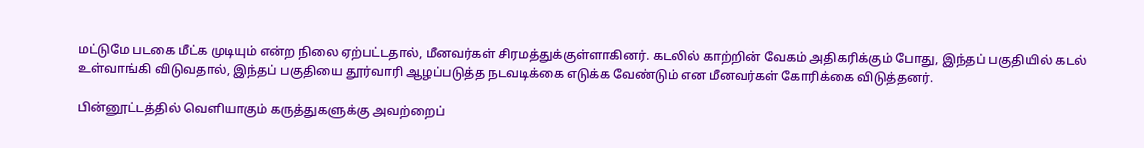மட்டுமே படகை மீட்க முடியும் என்ற நிலை ஏற்பட்டதால், மீனவர்கள் சிரமத்துக்குள்ளாகினர். கடலில் காற்றின் வேகம் அதிகரிக்கும் போது, இந்தப் பகுதியில் கடல் உள்வாங்கி விடுவதால், இந்தப் பகுதியை தூர்வாரி ஆழப்படுத்த நடவடிக்கை எடுக்க வேண்டும் என மீனவர்கள் கோரிக்கை விடுத்தனர்.

பின்னூட்டத்தில் வெளியாகும் கருத்துகளுக்கு அவற்றைப்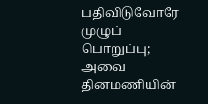பதிவிடுவோரே முழுப் பொறுப்பு; அவை தினமணியின்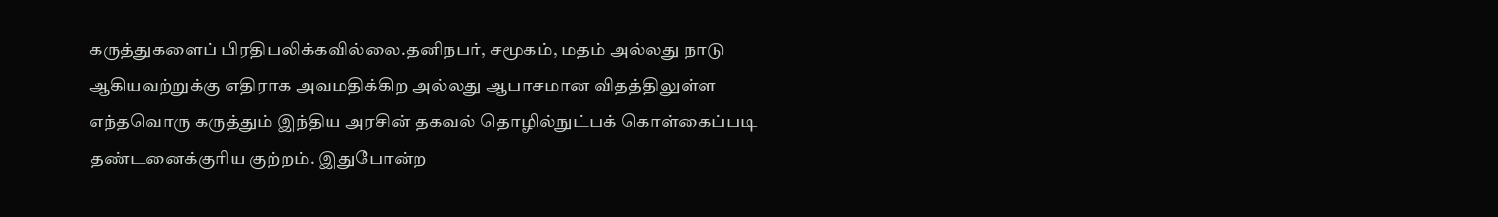கருத்துகளைப் பிரதிபலிக்கவில்லை.தனிநபர், சமூகம், மதம் அல்லது நாடு ஆகியவற்றுக்கு எதிராக அவமதிக்கிற அல்லது ஆபாசமான விதத்திலுள்ள எந்தவொரு கருத்தும் இந்திய அரசின் தகவல் தொழில்நுட்பக் கொள்கைப்படி தண்டனைக்குரிய குற்றம். இதுபோன்ற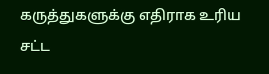கருத்துகளுக்கு எதிராக உரிய சட்ட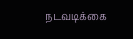நடவடிக்கை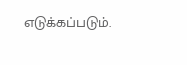எடுக்கப்படும்.